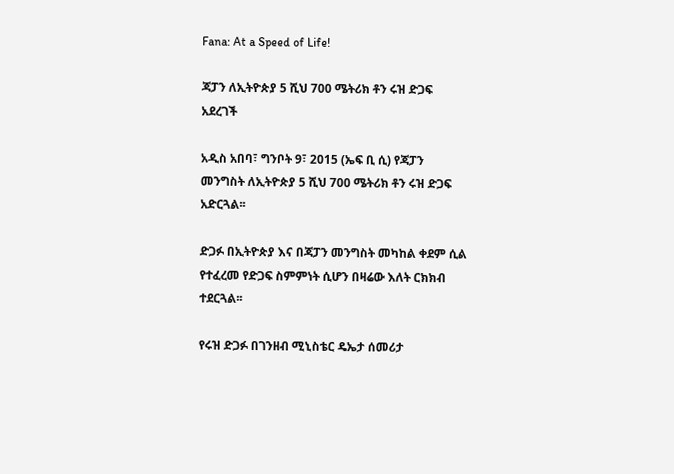Fana: At a Speed of Life!

ጃፓን ለኢትዮጵያ 5 ሺህ 700 ሜትሪክ ቶን ሩዝ ድጋፍ አደረገች

አዲስ አበባ፣ ግንቦት 9፣ 2015 (ኤፍ ቢ ሲ) የጃፓን መንግስት ለኢትዮጵያ 5 ሺህ 700 ሜትሪክ ቶን ሩዝ ድጋፍ አድርጓል፡፡

ድጋፉ በኢትዮጵያ እና በጃፓን መንግስት መካከል ቀደም ሲል የተፈረመ የድጋፍ ስምምነት ሲሆን በዛሬው እለት ርክክብ ተደርጓል፡፡

የሩዝ ድጋፉ በገንዘብ ሚኒስቴር ዴኤታ ሰመሪታ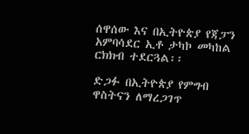ሰዋሰው እና በኢትዮጵያ የጃፓን አምባሳደር ኢቶ ታካኮ መካከል ርክክብ ተደርጓል፡፡

ድጋፉ በኢትዮጵያ የምግብ ዋስትናን ለማረጋገጥ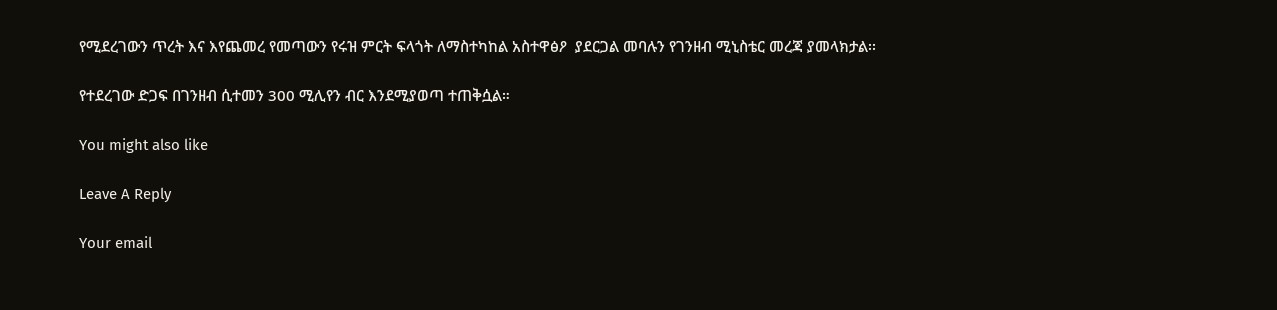የሚደረገውን ጥረት እና እየጨመረ የመጣውን የሩዝ ምርት ፍላጎት ለማስተካከል አስተዋፅዖ  ያደርጋል መባሉን የገንዘብ ሚኒስቴር መረጃ ያመላክታል፡፡

የተደረገው ድጋፍ በገንዘብ ሲተመን 300 ሚሊየን ብር እንደሚያወጣ ተጠቅሷል።

You might also like

Leave A Reply

Your email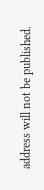address will not be published.